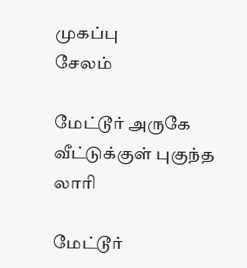முகப்பு
சேலம்

மேட்டூர் அருகே வீட்டுக்குள் புகுந்த லாரி

மேட்டூர்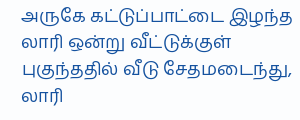அருகே கட்டுப்பாட்டை இழந்த லாரி ஒன்று வீட்டுக்குள் புகுந்ததில் வீடு சேதமடைந்து, லாரி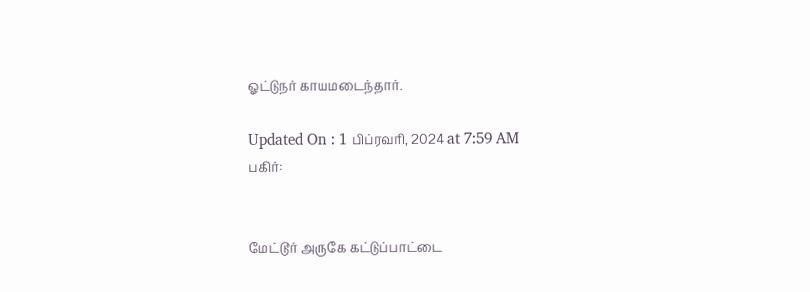ஓட்டுநர் காயமடைந்தார்.

Updated On : 1 பிப்ரவரி, 2024 at 7:59 AM
பகிர்:


மேட்டூர் அருகே கட்டுப்பாட்டை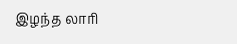இழந்த லாரி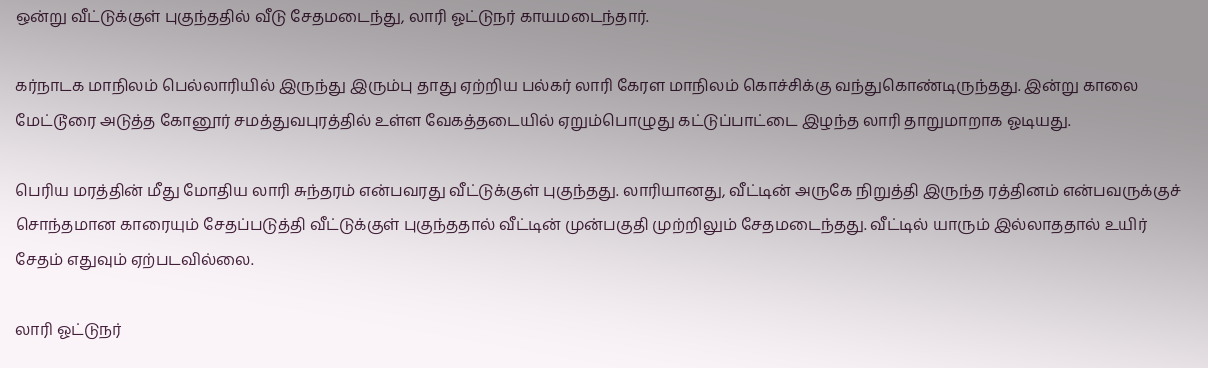ஒன்று வீட்டுக்குள் புகுந்ததில் வீடு சேதமடைந்து, லாரி ஓட்டுநர் காயமடைந்தார்.

கர்நாடக மாநிலம் பெல்லாரியில் இருந்து இரும்பு தாது ஏற்றிய பல்கர் லாரி கேரள மாநிலம் கொச்சிக்கு வந்துகொண்டிருந்தது. இன்று காலை மேட்டூரை அடுத்த கோனூர் சமத்துவபுரத்தில் உள்ள வேகத்தடையில் ஏறும்பொழுது கட்டுப்பாட்டை இழந்த லாரி தாறுமாறாக ஓடியது.

பெரிய மரத்தின் மீது மோதிய லாரி சுந்தரம் என்பவரது வீட்டுக்குள் புகுந்தது. லாரியானது, வீட்டின் அருகே நிறுத்தி இருந்த ரத்தினம் என்பவருக்குச் சொந்தமான காரையும் சேதப்படுத்தி வீட்டுக்குள் புகுந்ததால் வீட்டின் முன்பகுதி முற்றிலும் சேதமடைந்தது. வீட்டில் யாரும் இல்லாததால் உயிர் சேதம் எதுவும் ஏற்படவில்லை.

லாரி ஓட்டுநர்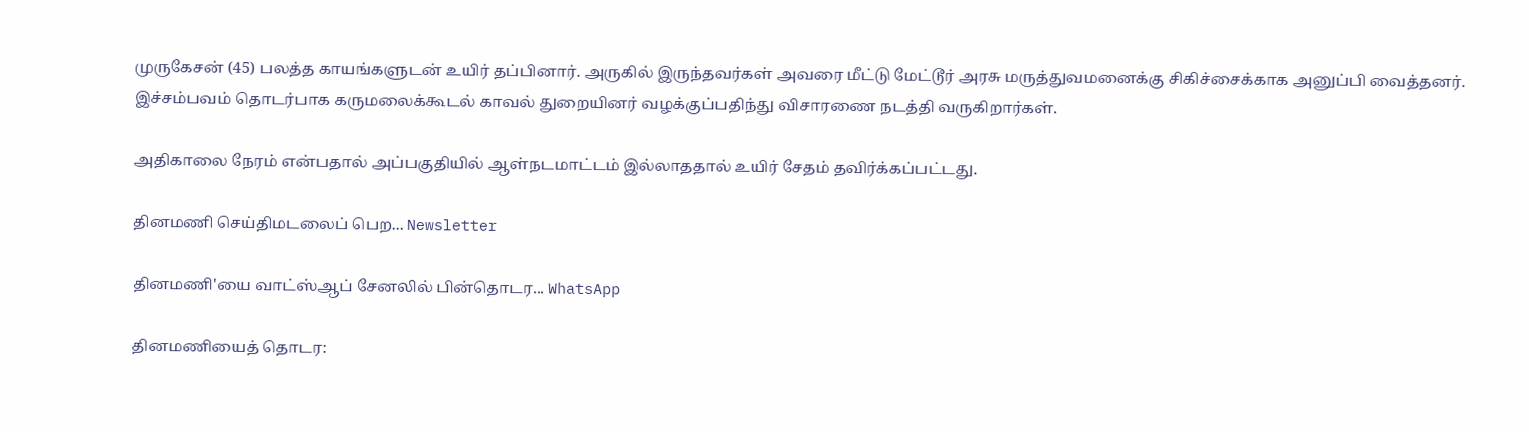முருகேசன் (45) பலத்த காயங்களுடன் உயிர் தப்பினார். அருகில் இருந்தவர்கள் அவரை மீட்டு மேட்டூர் அரசு மருத்துவமனைக்கு சிகிச்சைக்காக அனுப்பி வைத்தனர். இச்சம்பவம் தொடர்பாக கருமலைக்கூடல் காவல் துறையினர் வழக்குப்பதிந்து விசாரணை நடத்தி வருகிறார்கள்.

அதிகாலை நேரம் என்பதால் அப்பகுதியில் ஆள்நடமாட்டம் இல்லாததால் உயிர் சேதம் தவிர்க்கப்பட்டது.

தினமணி செய்திமடலைப் பெற... Newsletter

தினமணி'யை வாட்ஸ்ஆப் சேனலில் பின்தொடர... WhatsApp

தினமணியைத் தொடர: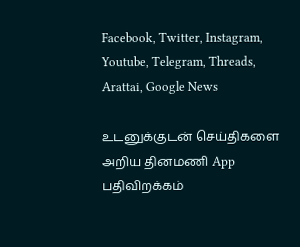Facebook, Twitter, Instagram, Youtube, Telegram, Threads, Arattai, Google News

உடனுக்குடன் செய்திகளை அறிய தினமணி App பதிவிறக்கம்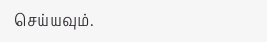செய்யவும்.